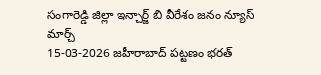సంగారెడ్డి జిల్లా ఇన్చార్జ్ బి వీరేశం జనం న్యూస్ మార్చ్
15-03-2026 జహీరాబాద్ పట్టణం భరత్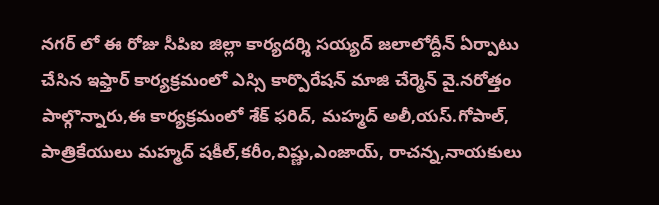నగర్ లో ఈ రోజు సీపిఐ జిల్లా కార్యదర్శి సయ్యద్ జలాలోద్దీన్ ఏర్పాటు చేసిన ఇఫ్తార్ కార్యక్రమంలో ఎస్సి కార్పొరేషన్ మాజి చేర్మెన్ వై.నరోత్తం పాల్గొన్నారు,ఈ కార్యక్రమంలో శేక్ ఫరిద్, మహ్మద్ అలీ,యస్.గోపాల్, పాత్రికేయులు మహ్మద్ షకీల్,కరీం,విష్ణు,ఎంజాయ్, రాచన్న,నాయకులు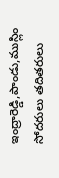ఇంద్రారెడ్డి,పాండు,ముస్లిం సోదరులు తదితరులు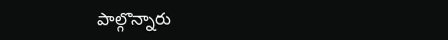పాల్గొన్నారు